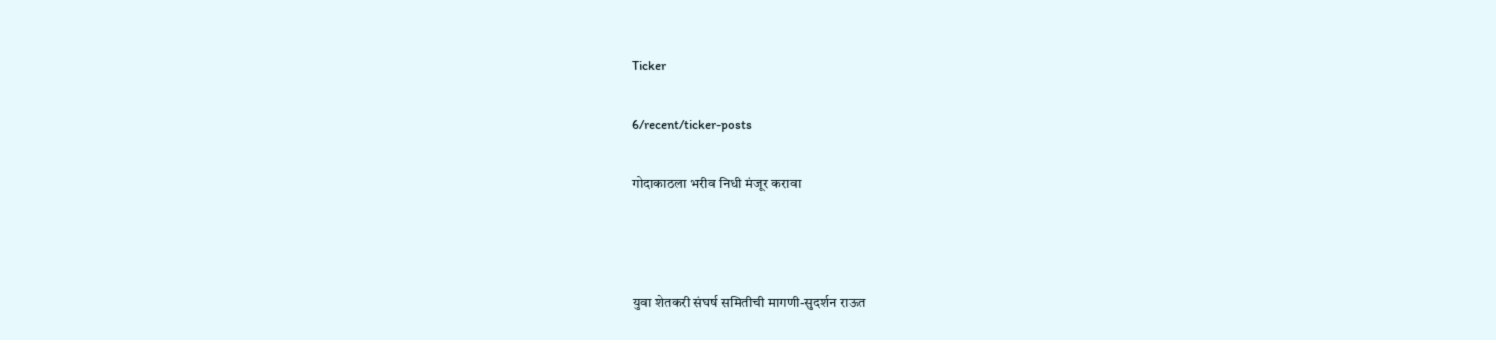Ticker

6/recent/ticker-posts

गोदाकाठला भरीव निधी मंजूर करावा



युवा शेतकरी संघर्ष समितीची मागणी-सुदर्शन राऊत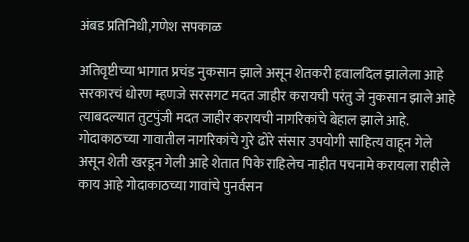अंबड प्रतिनिधी,गणेश सपकाळ

अतिवृष्टीच्या भागात प्रचंड नुकसान झाले असून शेतकरी हवालदिल झालेला आहे सरकारचं धोरण म्हणजे सरसगट मदत जाहीर करायची परंतु जे नुकसान झाले आहे त्याबदल्यात तुटपुंजी मदत जाहीर करायची नागरिकांचे बेहाल झाले आहे. गोदाकाठच्या गावातील नागरिकांचे गुरे ढोरे संसार उपयोगी साहित्य वाहून गेले असून शेती खरडून गेली आहे शेतात पिके राहिलेच नाहीत पचनामे करायला राहीले काय आहे गोदाकाठच्या गावांचे पुनर्वसन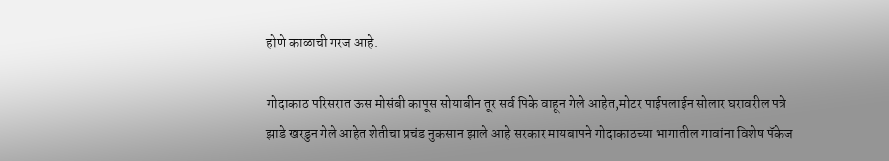होणे काळाची गरज आहे.

गोदाकाठ परिसरात ऊस मोसंबी कापूस सोयाबीन तूर सर्व पिके वाहून गेले आहेत,मोटर पाईपलाईन सोलार घरावरील पत्रे झाडे खरडुन गेले आहेत शेतीचा प्रचंड नुकसान झाले आहे सरकार मायबापने गोदाकाठच्या भागातील गावांना विशेष पॅकेज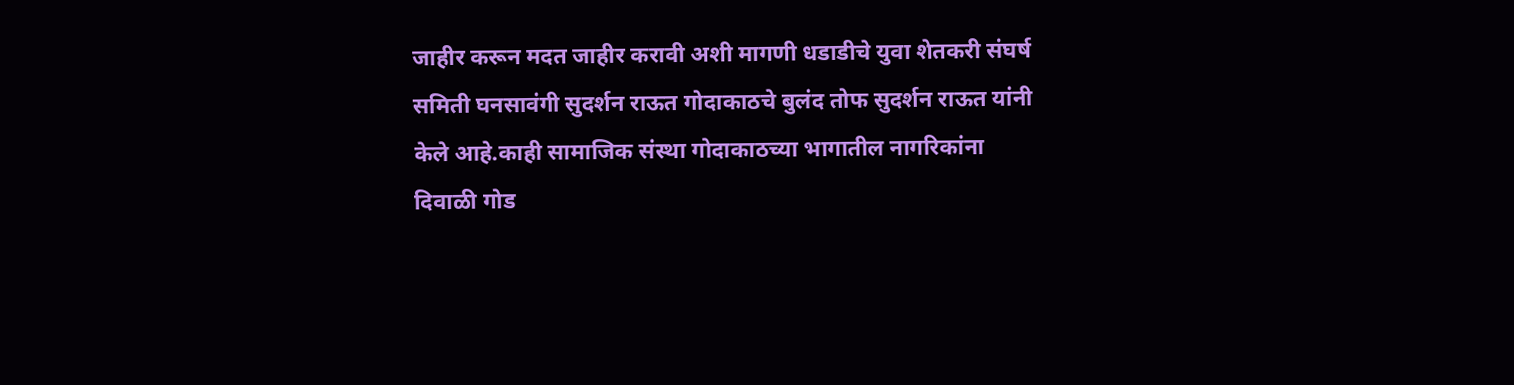जाहीर करून मदत जाहीर करावी अशी मागणी धडाडीचे युवा शेतकरी संघर्ष समिती घनसावंगी सुदर्शन राऊत गोदाकाठचे बुलंद तोफ सुदर्शन राऊत यांनी केले आहे.काही सामाजिक संस्था गोदाकाठच्या भागातील नागरिकांना दिवाळी गोड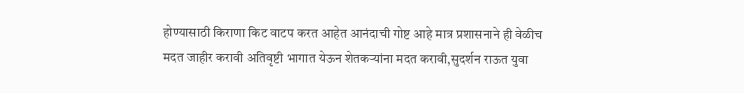होण्यासाठी किराणा किट वाटप करत आहेत आनंदाची गोष्ट आहे मात्र प्रशासनाने ही वेळीच मदत जाहीर करावी अतिवृष्टी भागात येऊन शेतकऱ्यांना मदत करावी,सुदर्शन राऊत युवा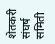शेतकरी संघर्ष समिती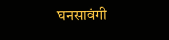घनसावंगी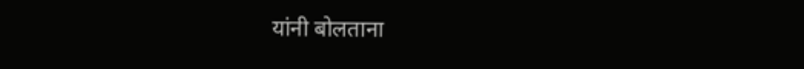यांनी बोलताना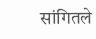सांगितले